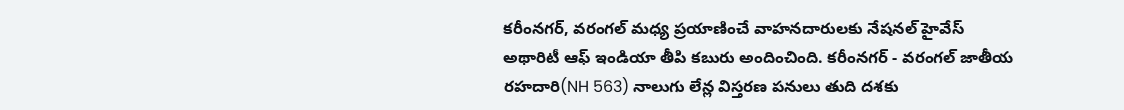కరీంనగర్, వరంగల్ మధ్య ప్రయాణించే వాహనదారులకు నేషనల్ హైవేస్ అథారిటీ ఆఫ్ ఇండియా తీపి కబురు అందించింది. కరీంనగర్ - వరంగల్ జాతీయ రహదారి(NH 563) నాలుగు లేన్ల విస్తరణ పనులు తుది దశకు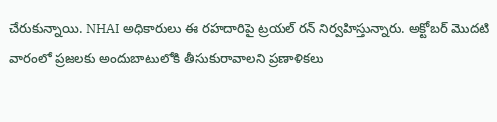చేరుకున్నాయి. NHAI అధికారులు ఈ రహదారిపై ట్రయల్ రన్ నిర్వహిస్తున్నారు. అక్టోబర్ మొదటి వారంలో ప్రజలకు అందుబాటులోకి తీసుకురావాలని ప్రణాళికలు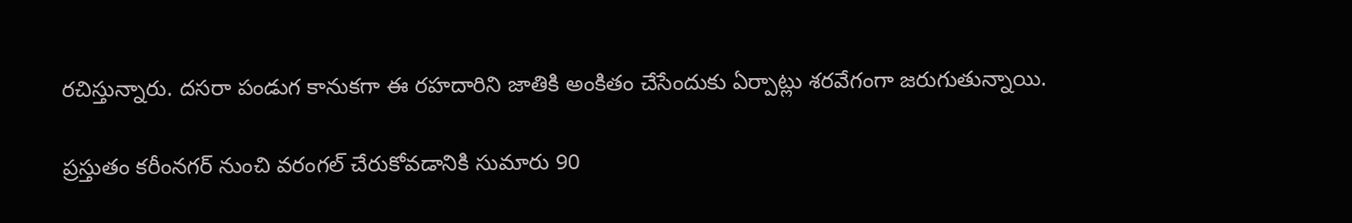రచిస్తున్నారు. దసరా పండుగ కానుకగా ఈ రహదారిని జాతికి అంకితం చేసేందుకు ఏర్పాట్లు శరవేగంగా జరుగుతున్నాయి.

ప్రస్తుతం కరీంనగర్ నుంచి వరంగల్ చేరుకోవడానికి సుమారు 90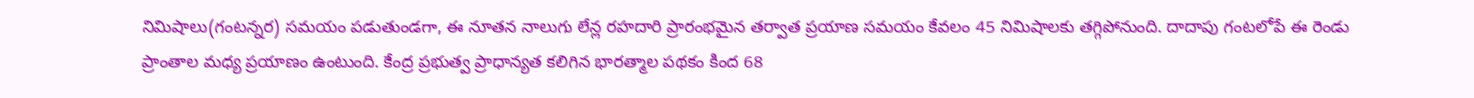నిమిషాలు(గంటన్నర) సమయం పడుతుండగా, ఈ నూతన నాలుగు లేన్ల రహదారి ప్రారంభమైన తర్వాత ప్రయాణ సమయం కేవలం 45 నిమిషాలకు తగ్గిపోనుంది. దాదాపు గంటలోపే ఈ రెండు ప్రాంతాల మధ్య ప్రయాణం ఉంటుంది. కేంద్ర ప్రభుత్వ ప్రాధాన్యత కలిగిన భారత్మాల పథకం కింద 68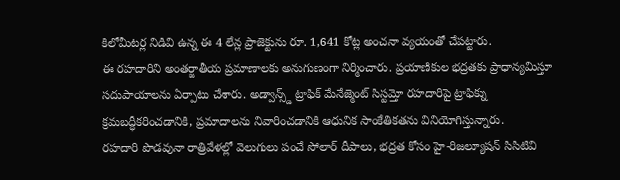కిలోమీటర్ల నిడివి ఉన్న ఈ 4 లేన్ల ప్రాజెక్టును రూ. 1,641 కోట్ల అంచనా వ్యయంతో చేపట్టారు.
ఈ రహదారిని అంతర్జాతీయ ప్రమాణాలకు అనుగుణంగా నిర్మించారు. ప్రయాణికుల భద్రతకు ప్రాధాన్యమిస్తూ సదుపాయాలను ఏర్పాటు చేశారు. అడ్వాన్స్డ్ ట్రాఫిక్ మేనేజ్మెంట్ సిస్టమ్తో రహదారిపై ట్రాఫిక్ను క్రమబద్ధీకరించడానికి, ప్రమాదాలను నివారించడానికి ఆధునిక సాంకేతికతను వినియోగిస్తున్నారు.
రహదారి పొడవునా రాత్రివేళల్లో వెలుగులు పంచే సోలార్ దీపాలు, భద్రత కోసం హై-రిజల్యూషన్ సిసిటివి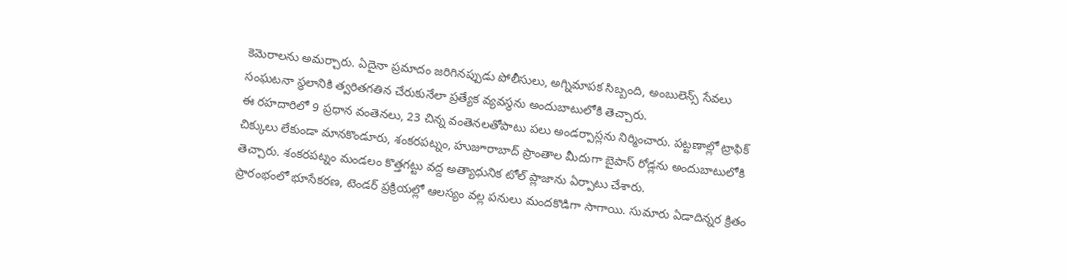కెమెరాలను అమర్చారు. ఏదైనా ప్రమాదం జరిగినప్పుడు పోలీసులు, అగ్నిమాపక సిబ్బంది, అంబులెన్స్ సేవలు సంఘటనా స్థలానికి త్వరితగతిన చేరుకునేలా ప్రత్యేక వ్యవస్థను అందుబాటులోకి తెచ్చారు.
ఈ రహదారిలో 9 ప్రధాన వంతెనలు, 23 చిన్న వంతెనలతోపాటు పలు అండర్పాస్లను నిర్మించారు. పట్టణాల్లో ట్రాఫిక్ చిక్కులు లేకుండా మానకొండూరు, శంకరపట్నం, హుజూరాబాద్ ప్రాంతాల మీదుగా బైపాస్ రోడ్లను అందుబాటులోకి తెచ్చారు. శంకరపట్నం మండలం కొత్తగట్టు వద్ద అత్యాధునిక టోల్ ప్లాజాను ఏర్పాటు చేశారు.
ప్రారంభంలో భూసేకరణ, టెండర్ ప్రక్రియల్లో ఆలస్యం వల్ల పనులు మందకొడిగా సాగాయి. సుమారు ఏడాదిన్నర క్రితం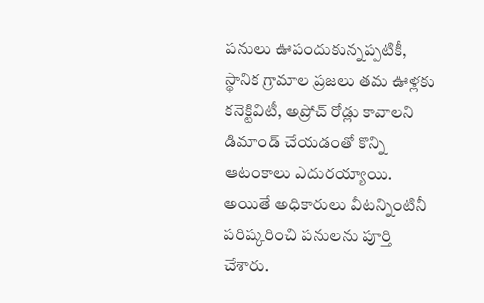పనులు ఊపందుకున్నప్పటికీ, స్థానిక గ్రామాల ప్రజలు తమ ఊళ్లకు కనెక్టివిటీ, అప్రోచ్ రోడ్లు కావాలని డిమాండ్ చేయడంతో కొన్ని ఆటంకాలు ఎదురయ్యాయి. అయితే అధికారులు వీటన్నింటినీ పరిష్కరించి పనులను పూర్తి చేశారు.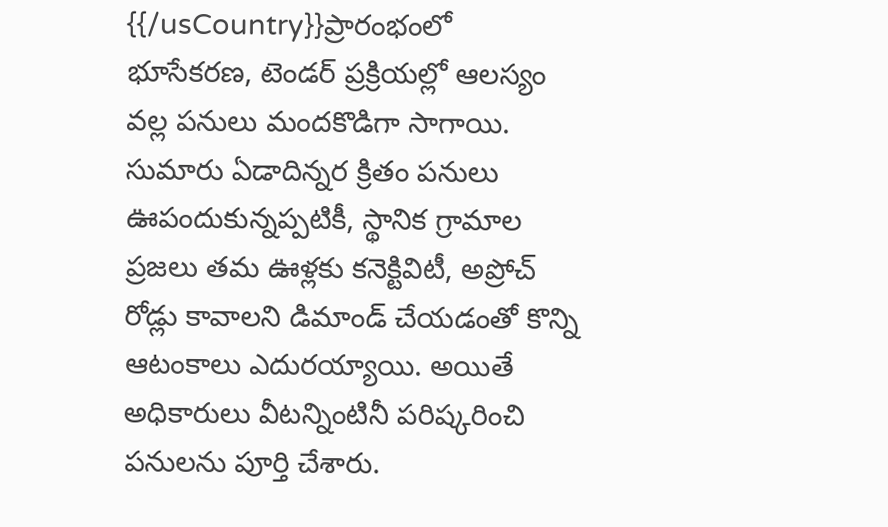{{/usCountry}}ప్రారంభంలో భూసేకరణ, టెండర్ ప్రక్రియల్లో ఆలస్యం వల్ల పనులు మందకొడిగా సాగాయి. సుమారు ఏడాదిన్నర క్రితం పనులు ఊపందుకున్నప్పటికీ, స్థానిక గ్రామాల ప్రజలు తమ ఊళ్లకు కనెక్టివిటీ, అప్రోచ్ రోడ్లు కావాలని డిమాండ్ చేయడంతో కొన్ని ఆటంకాలు ఎదురయ్యాయి. అయితే అధికారులు వీటన్నింటినీ పరిష్కరించి పనులను పూర్తి చేశారు.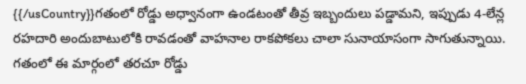{{/usCountry}}గతంలో రోడ్డు అధ్వానంగా ఉండటంతో తీవ్ర ఇబ్బందులు పడ్డామని, ఇప్పుడు 4-లేన్ల రహదారి అందుబాటులోకి రావడంతో వాహనాల రాకపోకలు చాలా సునాయాసంగా సాగుతున్నాయి. గతంలో ఈ మార్గంలో తరచూ రోడ్డు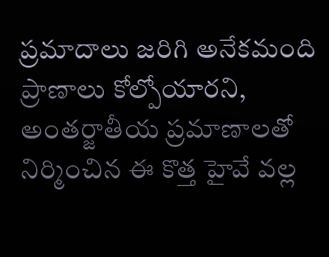ప్రమాదాలు జరిగి అనేకమంది ప్రాణాలు కోల్పోయారని, అంతర్జాతీయ ప్రమాణాలతో నిర్మించిన ఈ కొత్త హైవే వల్ల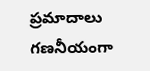ప్రమాదాలు గణనీయంగా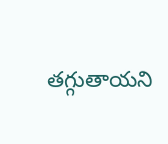తగ్గుతాయని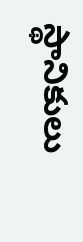స్థానికులు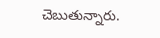చెబుతున్నారు.